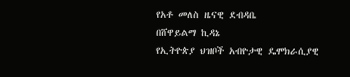የአቶ መለስ ዜናዊ ደብዳቤ
በሸዋይልማ ኪዳኔ
የኢትዮጵያ ህዝቦች አብዮታዊ ዴሞክራሲያዊ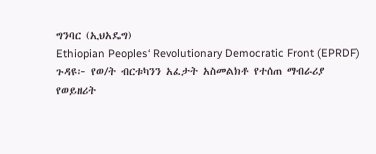ግንባር (ኢህአዴግ)
Ethiopian Peoples‘ Revolutionary Democratic Front (EPRDF)
ጉዳዩ፦ የወ/ት ብርቱካንን አፈታት አስመልክቶ የተሰጠ ማብራሪያ
የወይዘሪት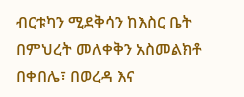ብርቱካን ሚደቅሳን ከእስር ቤት በምህረት መለቀቅን አስመልክቶ በቀበሌ፣ በወረዳ እና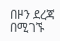በዞን ደረጃ በሚገኙ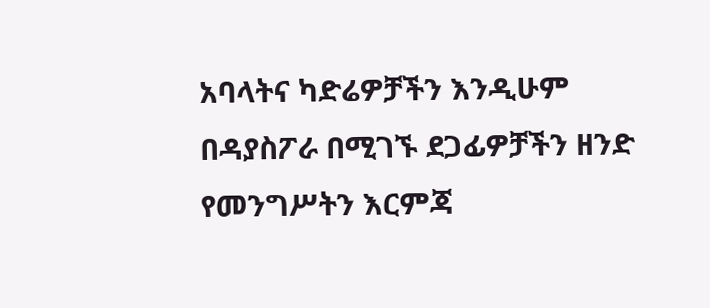አባላትና ካድሬዎቻችን እንዲሁም በዳያስፖራ በሚገኙ ደጋፊዎቻችን ዘንድ የመንግሥትን እርምጃ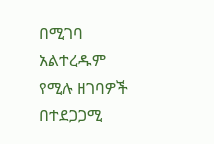በሚገባ አልተረዱም የሚሉ ዘገባዎች በተደጋጋሚ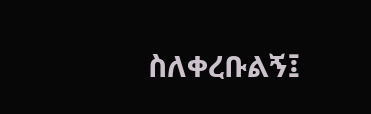ስለቀረቡልኝ፤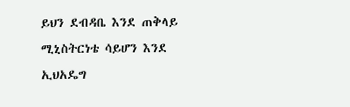ይህን ደብዳቤ እንደ ጠቅላይ ሚኒስትርነቴ ሳይሆን እንደ ኢህአዴግ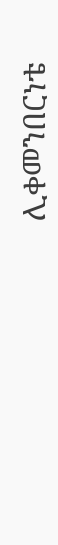ሊቀመንበርነቴ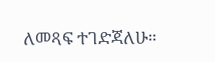ለመጻፍ ተገድጃለሁ።